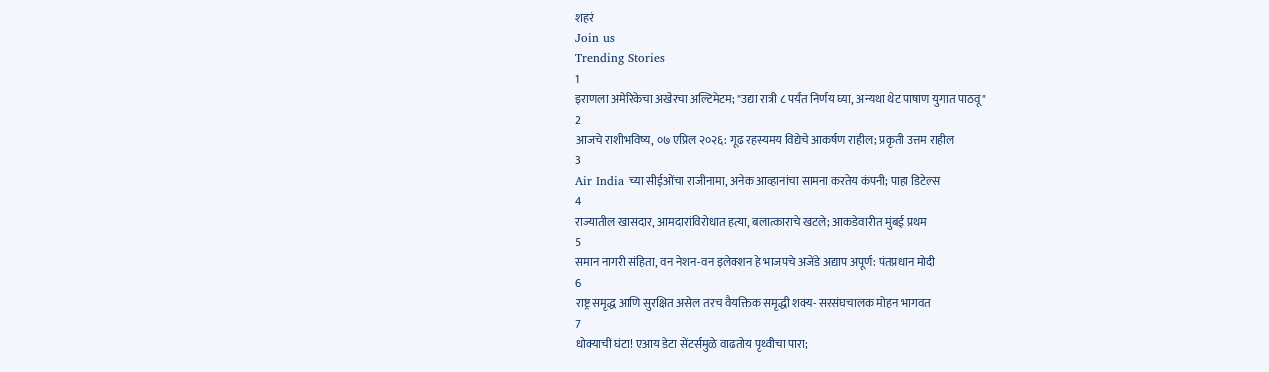शहरं
Join us
Trending Stories
1
इराणला अमेरिकेचा अखेरचा अल्टिमेटम; "उद्या रात्री ८ पर्यंत निर्णय घ्या, अन्यथा थेट पाषाण युगात पाठवू"
2
आजचे राशीभविष्य, ०७ एप्रिल २०२६: गूढ रहस्यमय विद्येचे आकर्षण राहील; प्रकृती उत्तम राहील
3
Air India च्या सीईओंचा राजीनामा, अनेक आव्हानांचा सामना करतेय कंपनी; पाहा डिटेल्स
4
राज्यातील खासदार, आमदारांविरोधात हत्या, बलात्काराचे खटले; आकडेवारीत मुंबई प्रथम
5
समान नागरी संहिता, वन नेशन-वन इलेक्शन हे भाजपचे अजेंडे अद्याप अपूर्ण: पंतप्रधान मोदी
6
राष्ट्र समृद्ध आणि सुरक्षित असेल तरच वैयक्तिक समृद्धी शक्य- सरसंघचालक मोहन भागवत
7
धोक्याची घंटा! एआय डेटा सेंटर्समुळे वाढतोय पृथ्वीचा पारा;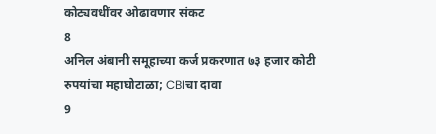कोट्यवधींवर ओढावणार संकट
8
अनिल अंबानी समूहाच्या कर्ज प्रकरणात ७३ हजार कोटी रुपयांचा महाघोटाळा; CBIचा दावा
9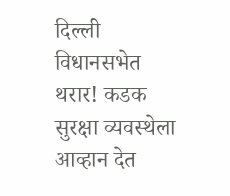दिल्ली विधानसभेत थरार! कडक सुरक्षा व्यवस्थेला आव्हान देत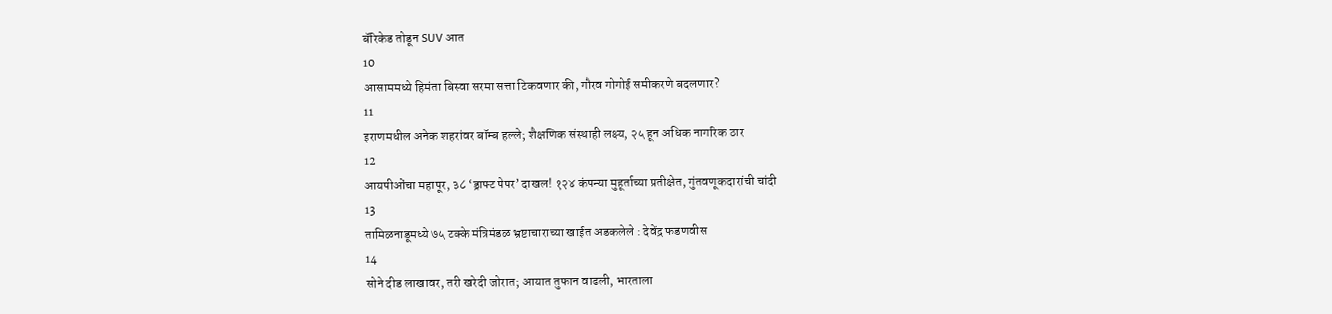बॅरिकेड तोडून SUV आत
10
आसाममध्ये हिमंता बिस्वा सरमा सत्ता टिकवणार की, गौरव गोगोई समीकरणे बदलणार?
11
इराणमधील अनेक शहरांवर बॉम्ब हल्ले; शैक्षणिक संस्थाही लक्ष्य, २५ हून अधिक नागरिक ठार
12
आयपीओंचा महापूर, ३८ ‘ड्राफ्ट पेपर’ दाखल! १२४ कंपन्या मुहूर्ताच्या प्रतीक्षेत, गुंतवणूकदारांची चांदी
13
तामिळनाडूमध्ये ७५ टक्के मंत्रिमंडळ भ्रष्टाचाराच्या खाईत अडकलेले : देवेंद्र फडणवीस
14
सोने दीड लाखावर, तरी खरेदी जोरात; आयात तुफान वाढली, भारताला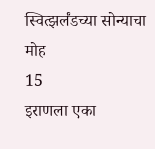स्वित्झर्लंडच्या सोन्याचा मोह
15
इराणला एका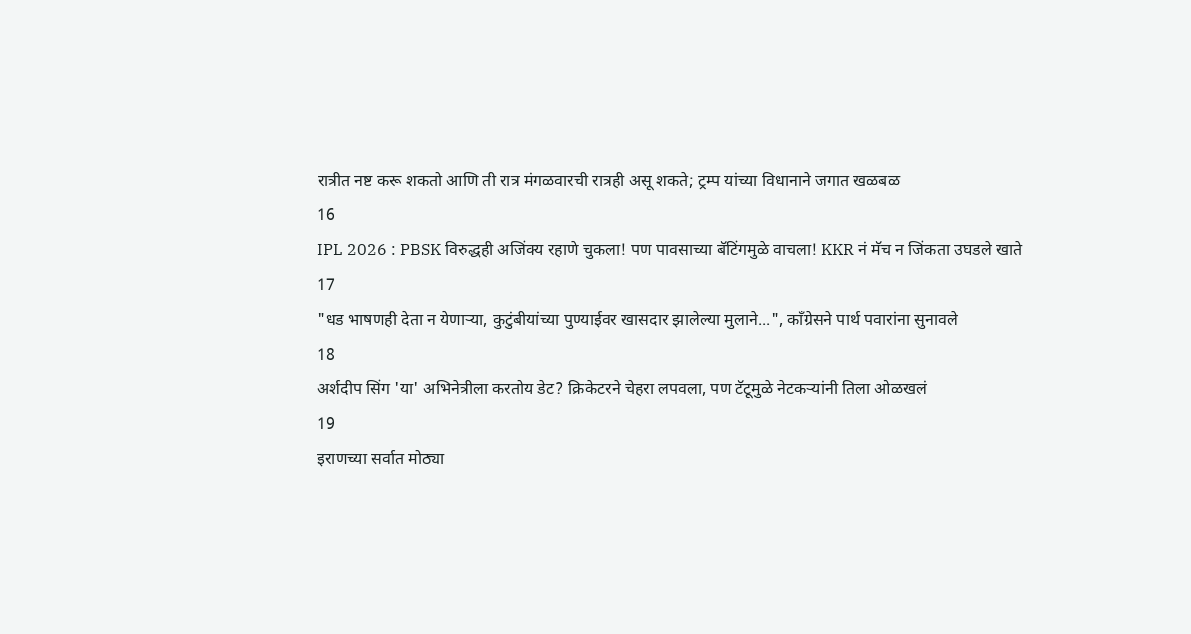रात्रीत नष्ट करू शकतो आणि ती रात्र मंगळवारची रात्रही असू शकते; ट्रम्प यांच्या विधानाने जगात खळबळ
16
IPL 2026 : PBSK विरुद्धही अजिंक्य रहाणे चुकला! पण पावसाच्या बॅटिंगमुळे वाचला! KKR नं मॅच न जिंकता उघडले खाते
17
"धड भाषणही देता न येणाऱ्या, कुटुंबीयांच्या पुण्याईवर खासदार झालेल्या मुलाने...", काँग्रेसने पार्थ पवारांना सुनावले
18
अर्शदीप सिंग 'या' अभिनेत्रीला करतोय डेट? क्रिकेटरने चेहरा लपवला, पण टॅटूमुळे नेटकऱ्यांनी तिला ओळखलं
19
इराणच्या सर्वात मोठ्या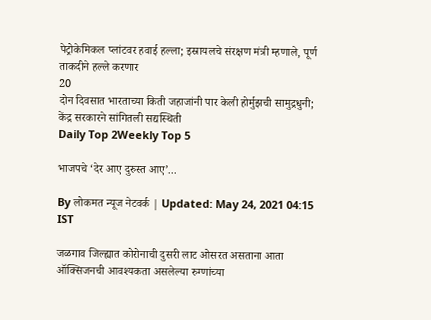पेट्रोकेमिकल प्लांटवर हवाई हल्ला; इस्रायलचे संरक्षण मंत्री म्हणाले, पूर्ण ताकदीने हल्ले करणार
20
दोन दिवसात भारताच्या किती जहाजांनी पार केली होर्मुझची सामुद्रधुनी; केंद्र सरकारने सांगितली सद्यस्थिती
Daily Top 2Weekly Top 5

भाजपचे ‘देर आए दुरुस्त आए’...

By लोकमत न्यूज नेटवर्क | Updated: May 24, 2021 04:15 IST

जळगाव जिल्ह्यात कोरोनाची दुसरी लाट ओसरत असताना आता ऑक्सिजनची आवश्यकता असलेल्या रुग्णांच्या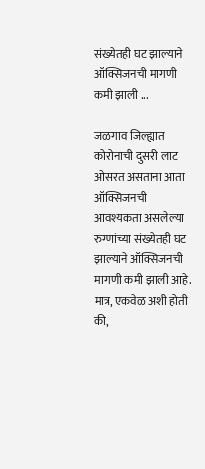संख्येतही घट झाल्याने ऑक्सिजनची मागणी कमी झाली ...

जळगाव जिल्ह्यात कोरोनाची दुसरी लाट ओसरत असताना आता ऑक्सिजनची आवश्यकता असलेल्या रुग्णांच्या संख्येतही घट झाल्याने ऑक्सिजनची मागणी कमी झाली आहे. मात्र, एकवेळ अशी होती की,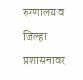रुग्णालय व जिल्हा प्रशासनावर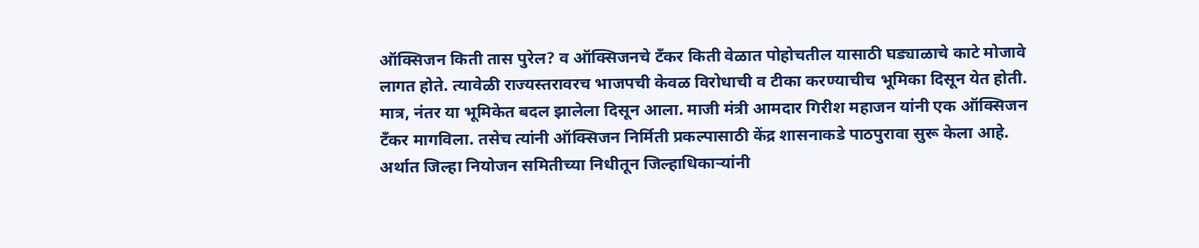ऑक्सिजन किती तास पुरेल? व ऑक्सिजनचे टँकर किती वेळात पोहोचतील यासाठी घड्याळाचे काटे मोजावे लागत होते. त्यावेळी राज्यस्तरावरच भाजपची केवळ विरोधाची व टीका करण्याचीच भूमिका दिसून येत होती. मात्र, नंतर या भूमिकेत बदल झालेला दिसून आला. माजी मंत्री आमदार गिरीश महाजन यांनी एक ऑक्सिजन टँकर मागविला. तसेच त्यांनी ऑक्सिजन निर्मिती प्रकल्पासाठी केंद्र शासनाकडे पाठपुरावा सुरू केला आहे. अर्थात जिल्हा नियोजन समितीच्या निधीतून जिल्हाधिकाऱ्यांनी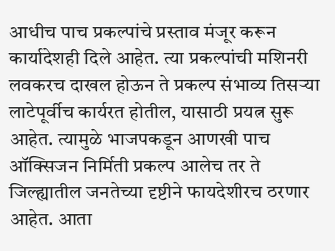आधीच पाच प्रकल्पांचे प्रस्ताव मंजूर करून कार्यादेशही दिले आहेत. त्या प्रकल्पांची मशिनरी लवकरच दाखल होऊन ते प्रकल्प संभाव्य तिसऱ्या लाटेपूर्वीच कार्यरत होतील, यासाठी प्रयत्न सुरू आहेत. त्यामुळे भाजपकडून आणखी पाच ऑक्सिजन निर्मिती प्रकल्प आलेच तर ते जिल्ह्यातील जनतेच्या दृष्टीने फायदेशीरच ठरणार आहेत. आता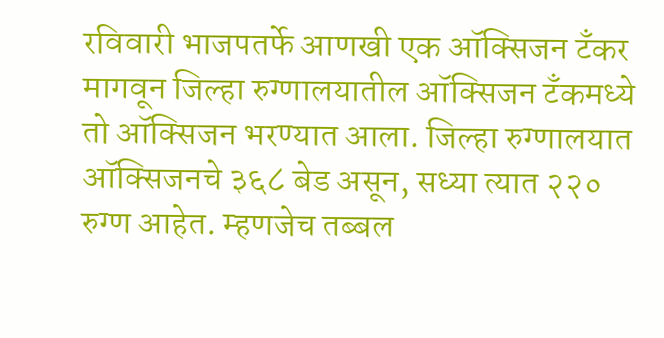रविवारी भाजपतर्फे आणखी एक ऑक्सिजन टँकर मागवून जिल्हा रुग्णालयातील ऑक्सिजन टँकमध्ये तो ऑक्सिजन भरण्यात आला. जिल्हा रुग्णालयात ऑक्सिजनचे ३६८ बेड असून, सध्या त्यात २२० रुग्ण आहेत. म्हणजेच तब्बल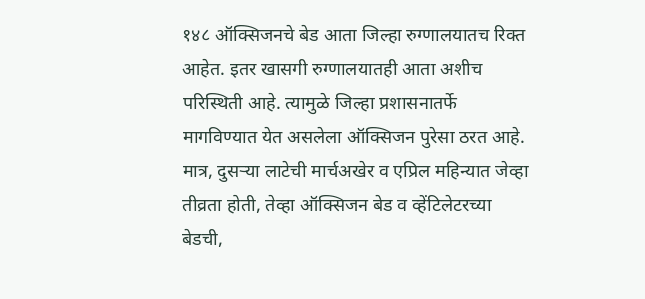१४८ ऑक्सिजनचे बेड आता जिल्हा रुग्णालयातच रिक्त आहेत. इतर खासगी रुग्णालयातही आता अशीच परिस्थिती आहे. त्यामुळे जिल्हा प्रशासनातर्फे मागविण्यात येत असलेला ऑक्सिजन पुरेसा ठरत आहे. मात्र, दुसऱ्या लाटेची मार्चअखेर व एप्रिल महिन्यात जेव्हा तीव्रता होती, तेव्हा ऑक्सिजन बेड व व्हेंटिलेटरच्या बेडची,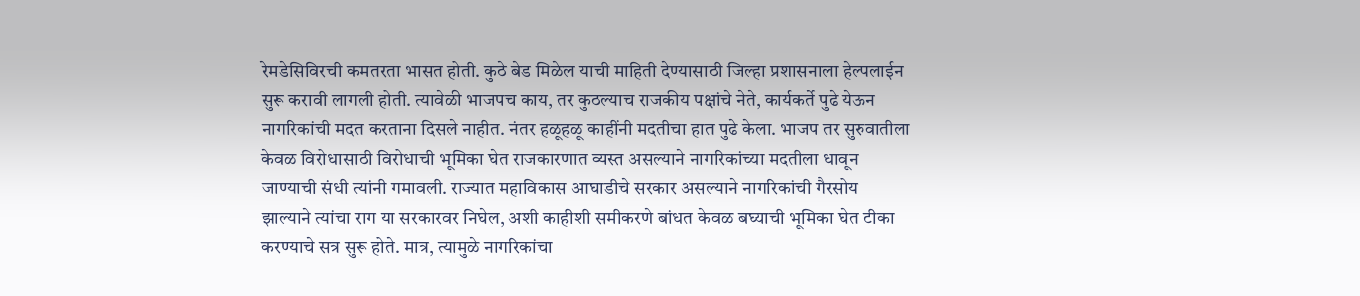रेमडेसिविरची कमतरता भासत होती. कुठे बेड मिळेल याची माहिती देण्यासाठी जिल्हा प्रशासनाला हेल्पलाईन सुरू करावी लागली होती. त्यावेळी भाजपच काय, तर कुठल्याच राजकीय पक्षांचे नेते, कार्यकर्ते पुढे येऊन नागरिकांची मदत करताना दिसले नाहीत. नंतर हळूहळू काहींनी मदतीचा हात पुढे केला. भाजप तर सुरुवातीला केवळ विरोधासाठी विरोधाची भूमिका घेत राजकारणात व्यस्त असल्याने नागरिकांच्या मदतीला धावून जाण्याची संधी त्यांनी गमावली. राज्यात महाविकास आघाडीचे सरकार असल्याने नागरिकांची गैरसोय झाल्याने त्यांचा राग या सरकारवर निघेल, अशी काहीशी समीकरणे बांधत केवळ बघ्याची भूमिका घेत टीका करण्याचे सत्र सुरू होते. मात्र, त्यामुळे नागरिकांचा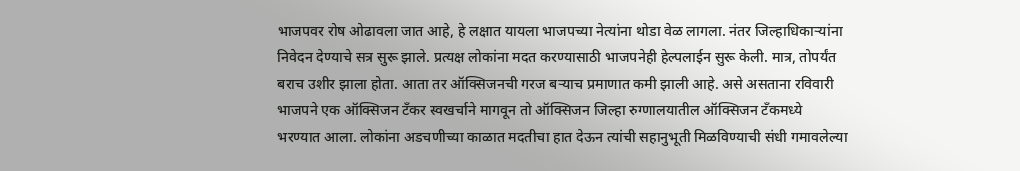भाजपवर रोष ओढावला जात आहे, हे लक्षात यायला भाजपच्या नेत्यांना थोडा वेळ लागला. नंतर जिल्हाधिकाऱ्यांना निवेदन देण्याचे सत्र सुरू झाले. प्रत्यक्ष लोकांना मदत करण्यासाठी भाजपनेही हेल्पलाईन सुरू केली. मात्र, तोपर्यंत बराच उशीर झाला होता. आता तर ऑक्सिजनची गरज बऱ्याच प्रमाणात कमी झाली आहे. असे असताना रविवारी भाजपने एक ऑक्सिजन टँकर स्वखर्चाने मागवून तो ऑक्सिजन जिल्हा रुग्णालयातील ऑक्सिजन टँकमध्ये भरण्यात आला. लोकांना अडचणीच्या काळात मदतीचा हात देऊन त्यांची सहानुभूती मिळविण्याची संधी गमावलेल्या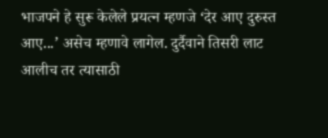भाजपने हे सुरू केलेले प्रयत्न म्हणजे ‘देर आए दुरुस्त आए...’ असेच म्हणावे लागेल. दुर्दैवाने तिसरी लाट आलीच तर त्यासाठी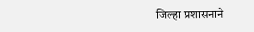जिल्हा प्रशासनाने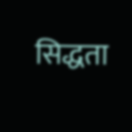सिद्धता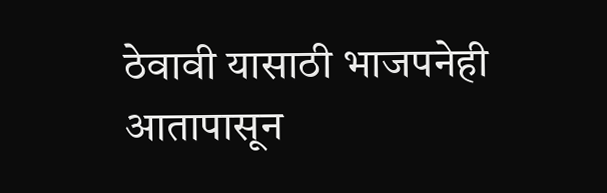ठेवावी यासाठी भाजपनेही आतापासून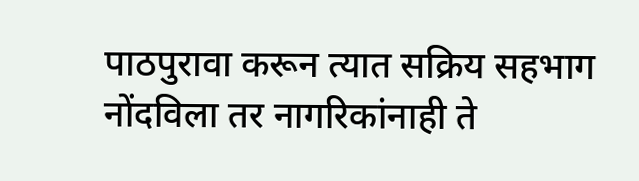पाठपुरावा करून त्यात सक्रिय सहभाग नोंदविला तर नागरिकांनाही ते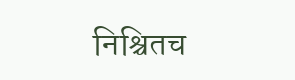निश्चितच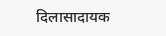दिलासादायक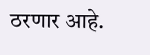ठरणार आहे.